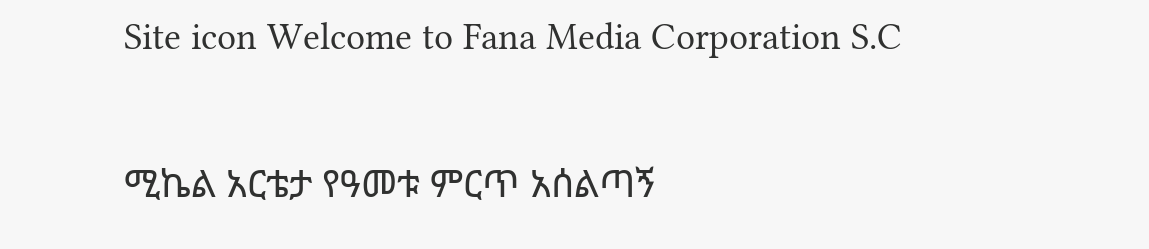Site icon Welcome to Fana Media Corporation S.C

ሚኬል አርቴታ የዓመቱ ምርጥ አሰልጣኝ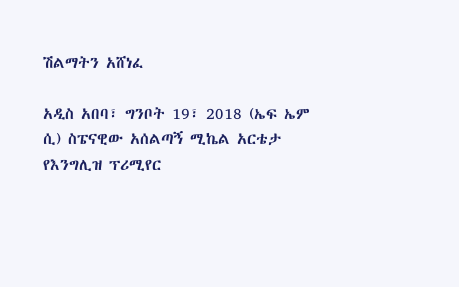ሽልማትን አሸነፈ

አዲስ አበባ፣ ግንቦት 19፣ 2018 (ኤፍ ኤም ሲ) ስፔናዊው አሰልጣኝ ሚኬል አርቴታ የእንግሊዝ ፕሪሚየር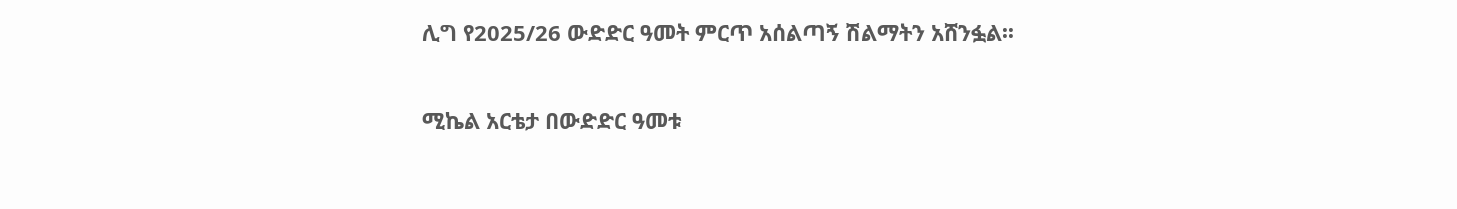ሊግ የ2025/26 ውድድር ዓመት ምርጥ አሰልጣኝ ሽልማትን አሸንፏል፡፡

ሚኬል አርቴታ በውድድር ዓመቱ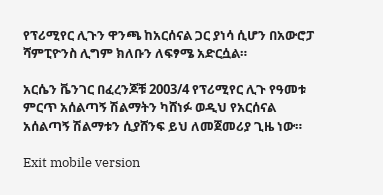የፕሪሚየር ሊጉን ዋንጫ ከአርሰናል ጋር ያነሳ ሲሆን በአውሮፓ ሻምፒዮንስ ሊግም ክለቡን ለፍፃሜ አድርሷል።

አርሴን ቬንገር በፈረንጆቹ 2003/4 የፕሪሚየር ሊጉ የዓመቱ ምርጥ አሰልጣኝ ሽልማትን ካሸነፉ ወዲህ የአርሰናል አሰልጣኝ ሽልማቱን ሲያሸንፍ ይህ ለመጀመሪያ ጊዜ ነው።

Exit mobile version